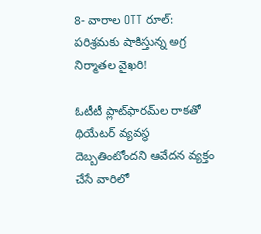8- వారాల OTT రూల్: పరిశ్రమకు షాకిస్తున్న అగ్ర‌ నిర్మాతల వైఖరి!

ఓటీటీ ప్లాట్‌ఫారమ్‌ల రాకతో థియేటర్ వ్యవస్థ దెబ్బతింటోందని ఆవేదన వ్యక్తం చేసే వారిలో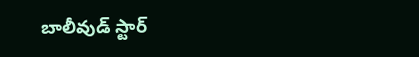బాలీవుడ్ స్టార్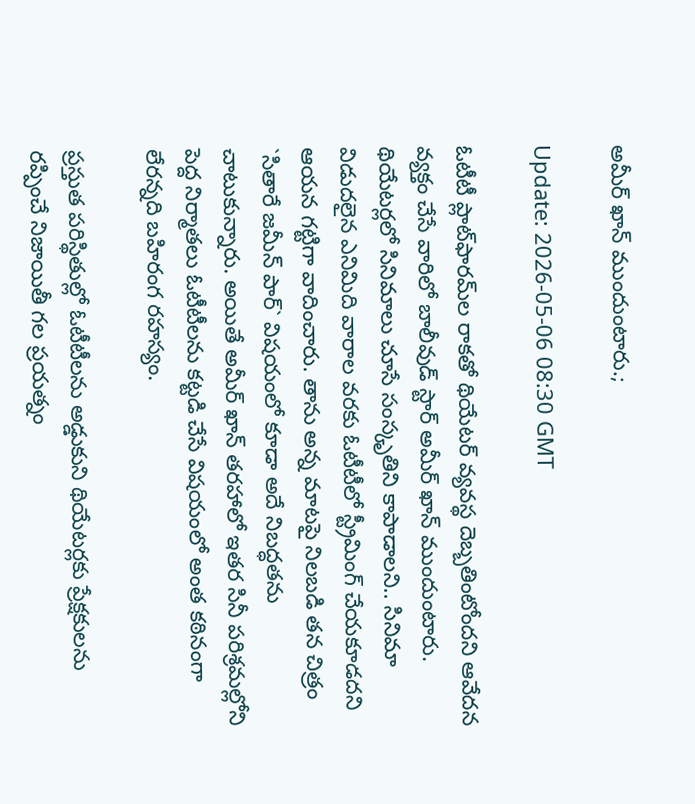అమీర్ ఖాన్ ముందుంటారు.;

Update: 2026-05-06 08:30 GMT

ఓటీటీ ప్లాట్‌ఫారమ్‌ల రాకతో థియేటర్ వ్యవస్థ దెబ్బతింటోందని ఆవేదన వ్యక్తం చేసే వారిలో బాలీవుడ్ స్టార్ అమీర్ ఖాన్ ముందుంటారు. థియేటర్లలో సినిమాలు చూసే సంస్కృతిని కాపాడాలని.. సినిమా విడుదలైన ఎనిమిది వారాల వరకు ఓటీటీలో స్ట్రీమింగ్ చేయకూడదని ఆయన గట్టిగా వాదించారు. తాను అన్న మాటపై నిలబడి తన చిత్రం `సితారే జమీన్ పార్` విషయంలో కూడా అదే నిబద్ధతను చాటుకున్నారు. అయితే అమీర్ ఖాన్ తరహాలో ఇతర సినీ పరిశ్రమల్లోని పెద్ద నిర్మాతలు ఓటీటీలను కట్టడి చేసే విషయంలో అంత కఠినంగా లేరన్నది బహిరంగ రహస్యం.

ప్రస్తుత పరిస్థితుల్లో ఓటీటీలను అడ్డుకుని థియేటర్లకు ప్రేక్షకులను రప్పించే నిజాయితీ గల ప్రయత్నం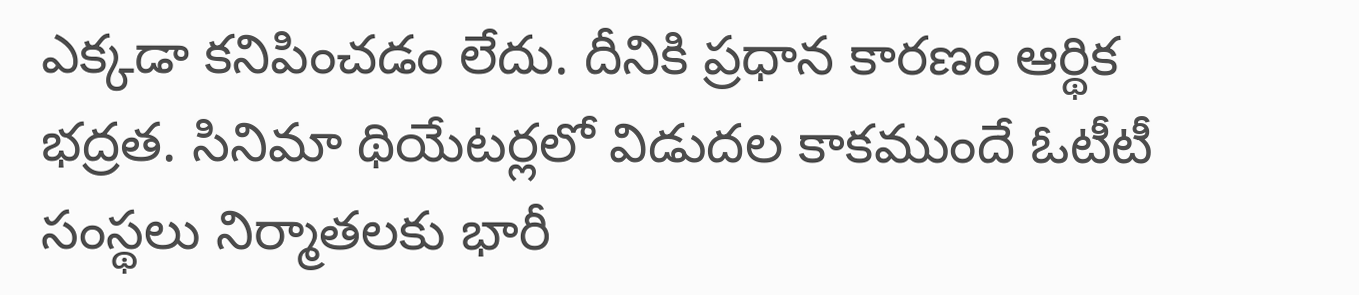ఎక్కడా కనిపించడం లేదు. దీనికి ప్రధాన కారణం ఆర్థిక భద్రత. సినిమా థియేటర్లలో విడుదల కాకముందే ఓటీటీ సంస్థలు నిర్మాతలకు భారీ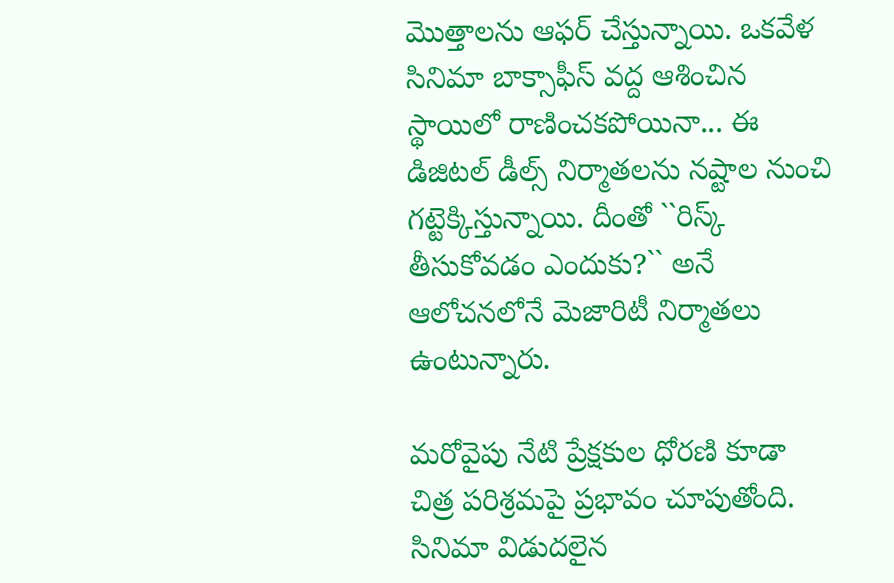మొత్తాలను ఆఫర్ చేస్తున్నాయి. ఒకవేళ సినిమా బాక్సాఫీస్ వద్ద ఆశించిన స్థాయిలో రాణించకపోయినా... ఈ డిజిటల్ డీల్స్ నిర్మాతలను నష్టాల నుంచి గట్టెక్కిస్తున్నాయి. దీంతో ``రిస్క్ తీసుకోవడం ఎందుకు?`` అనే ఆలోచనలోనే మెజారిటీ నిర్మాతలు ఉంటున్నారు.

మరోవైపు నేటి ప్రేక్షకుల ధోరణి కూడా చిత్ర పరిశ్రమపై ప్రభావం చూపుతోంది. సినిమా విడుదలైన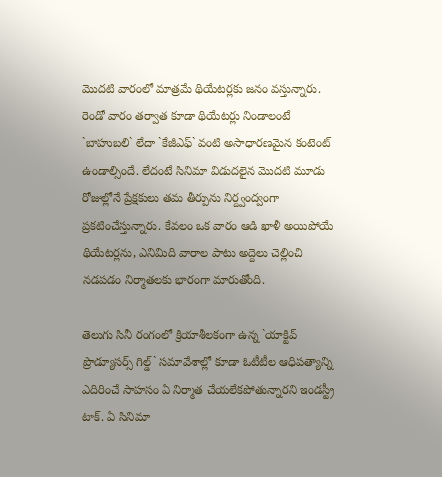మొదటి వారంలో మాత్రమే థియేటర్లకు జనం వస్తున్నారు. రెండో వారం తర్వాత కూడా థియేటర్లు నిండాలంటే `బాహుబలి` లేదా `కేజీఎఫ్` వంటి అసాధారణమైన కంటెంట్ ఉండాల్సిందే. లేదంటే సినిమా విడుదలైన మొదటి మూడు రోజుల్లోనే ప్రేక్షకులు తమ తీర్పును నిర్ద్వంద్వంగా ప్రకటించేస్తున్నారు. కేవలం ఒక వారం ఆడి ఖాళీ అయిపోయే థియేటర్లను, ఎనిమిది వారాల పాటు అద్దెలు చెల్లించి నడపడం నిర్మాతలకు భారంగా మారుతోంది.

తెలుగు సినీ రంగంలో క్రియాశీలకంగా ఉన్న `యాక్టివ్ ప్రొడ్యూసర్స్ గిల్డ్` సమావేశాల్లో కూడా ఓటీటీల ఆధిపత్యాన్ని ఎదిరించే సాహసం ఏ నిర్మాత చేయలేకపోతున్నారని ఇండస్ట్రీ టాక్. ఏ సినిమా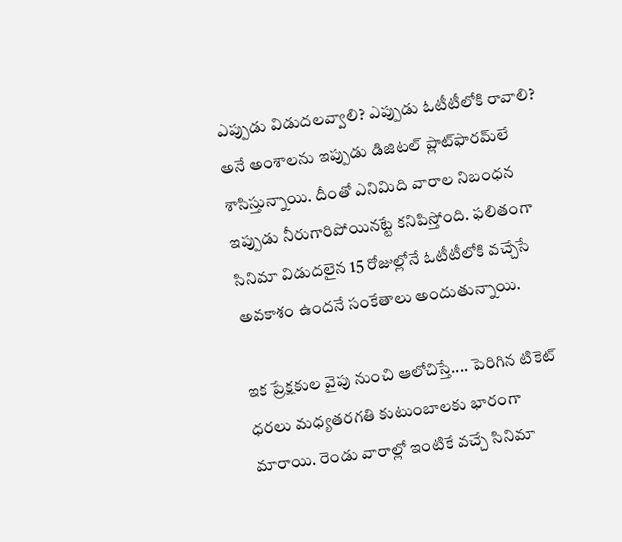ఎప్పుడు విడుదలవ్వాలి? ఎప్పుడు ఓటీటీలోకి రావాలి? అనే అంశాలను ఇప్పుడు డిజిటల్ ప్లాట్‌ఫారమ్‌లే శాసిస్తున్నాయి. దీంతో ఎనిమిది వారాల నిబంధన ఇప్పుడు నీరుగారిపోయినట్టే కనిపిస్తోంది. ఫలితంగా సినిమా విడుదలైన 15 రోజుల్లోనే ఓటీటీలోకి వచ్చేసే అవకాశం ఉందనే సంకేతాలు అందుతున్నాయి.

ఇక ప్రేక్షకుల వైపు నుంచి ఆలోచిస్తే.... పెరిగిన టికెట్ ధరలు మధ్యతరగతి కుటుంబాలకు భారంగా మారాయి. రెండు వారాల్లో ఇంటికే వచ్చే సినిమా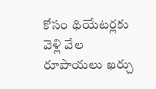కోసం థియేటర్లకు వెళ్లి వేల రూపాయలు ఖర్చు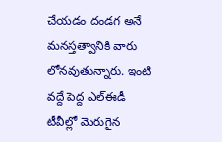చేయడం దండగ అనే మనస్తత్వానికి వారు లోనవుతున్నారు. ఇంటి వద్దే పెద్ద ఎల్ఈడీ టీవీల్లో మెరుగైన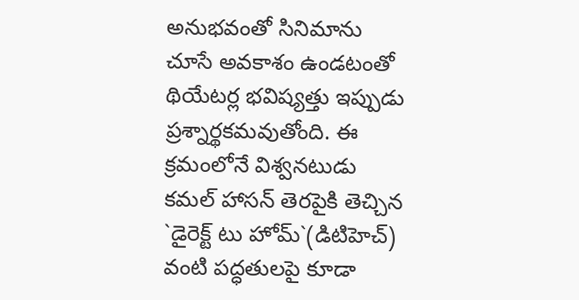అనుభవంతో సినిమాను చూసే అవకాశం ఉండటంతో థియేటర్ల భవిష్యత్తు ఇప్పుడు ప్రశ్నార్థకమవుతోంది. ఈ క్రమంలోనే విశ్వ‌న‌టుడు క‌మ‌ల్ హాస‌న్ తెర‌పైకి తెచ్చిన‌ `డైరెక్ట్ టు హోమ్`(డిటిహెచ్) వంటి పద్ధతులపై కూడా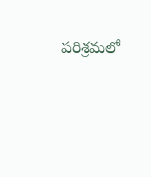పరిశ్రమలో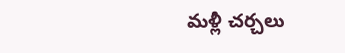మ‌ళ్లీ చర్చలు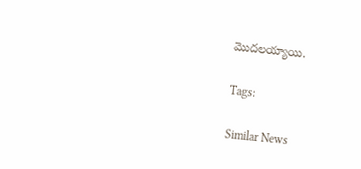మొదలయ్యాయి.

Tags:

Similar News